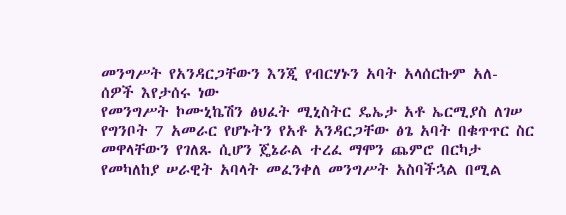መንግሥት የአንዳርጋቸውን እንጂ የብርሃኑን አባት አላሰርኩም አለ- ሰዎች እየታሰሩ ነው
የመንግሥት ኮሙኒኬሽን ፅህፈት ሚኒስትር ዴኤታ አቶ ኤርሚያስ ለገሠ የግንቦት 7 አመራር የሆኑትን የአቶ አንዳርጋቸው ፅጌ አባት በቁጥጥር ስር መዋላቸውን የገለጹ ሲሆን ጄኔራል ተረፈ ማሞን ጨምሮ በርካታ የመካለከያ ሠራዊት አባላት መፈንቀለ መንግሥት አስባችኋል በሚል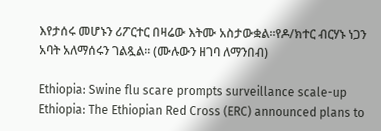እየታሰሩ መሆኑን ሪፖርተር በዛሬው እትሙ አስታውቋል።የዶ/ክተር ብርሃኑ ነጋን አባት አለማሰሩን ገልጿል። (ሙሉውን ዘገባ ለማንበብ)

Ethiopia: Swine flu scare prompts surveillance scale-up
Ethiopia: The Ethiopian Red Cross (ERC) announced plans to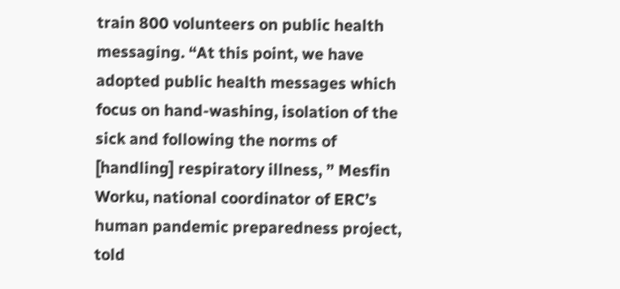train 800 volunteers on public health messaging. “At this point, we have adopted public health messages which focus on hand-washing, isolation of the sick and following the norms of [handling] respiratory illness, ” Mesfin Worku, national coordinator of ERC’s human pandemic preparedness project, told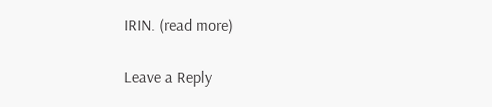IRIN. (read more)

Leave a Reply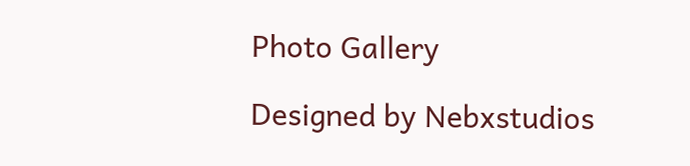Photo Gallery

Designed by Nebxstudios